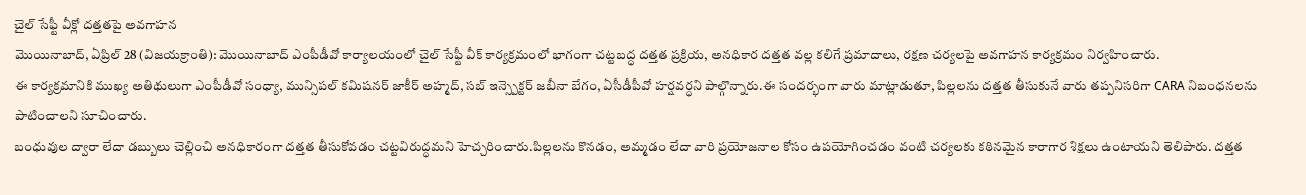చైల్ సేఫ్టీ వీక్లో దత్తతపై అవగాహన
మొయినాబాద్, ఏప్రిల్ 28 (విజయక్రాంతి): మొయినాబాద్ ఎంపీడీవో కార్యాలయంలో చైల్ సేఫ్టీ వీక్ కార్యక్రమంలో భాగంగా చట్టబద్ధ దత్తత ప్రక్రియ, అనధికార దత్తత వల్ల కలిగే ప్రమాదాలు, రక్షణ చర్యలపై అవగాహన కార్యక్రమం నిర్వహించారు.
ఈ కార్యక్రమానికి ముఖ్య అతిథులుగా ఎంపీడీవో సంధ్యా, మున్సిపల్ కమిషనర్ జాకీర్ అహ్మద్, సబ్ ఇన్స్పెక్టర్ జబీనా బేగం, ఏసీడీపీవో హర్షవర్ధని పాల్గొన్నారు.ఈ సందర్భంగా వారు మాట్లాడుతూ, పిల్లలను దత్తత తీసుకునే వారు తప్పనిసరిగా CARA నిబంధనలను పాటించాలని సూచించారు.
బంధువుల ద్వారా లేదా డబ్బులు చెల్లించి అనధికారంగా దత్తత తీసుకోవడం చట్టవిరుద్ధమని హెచ్చరించారు.పిల్లలను కొనడం, అమ్మడం లేదా వారి ప్రయోజనాల కోసం ఉపయోగించడం వంటి చర్యలకు కఠినమైన కారాగార శిక్షలు ఉంటాయని తెలిపారు. దత్తత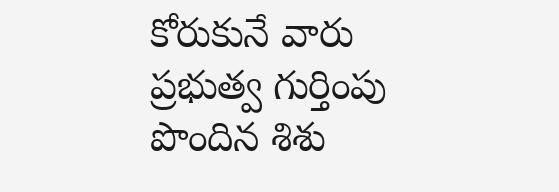కోరుకునే వారు ప్రభుత్వ గుర్తింపు పొందిన శిశు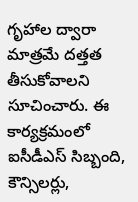గృహాల ద్వారా మాత్రమే దత్తత తీసుకోవాలని సూచించారు. ఈ కార్యక్రమంలో ఐసీడీఎస్ సిబ్బంది, కౌన్సిలర్లు,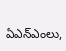ఏఎన్ఎంలు,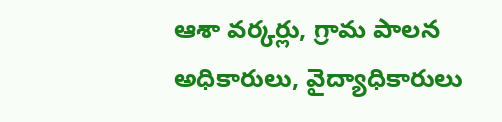ఆశా వర్కర్లు, గ్రామ పాలన అధికారులు, వైద్యాధికారులు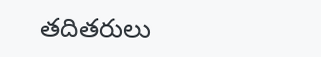తదితరులు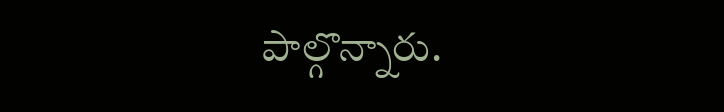పాల్గొన్నారు.